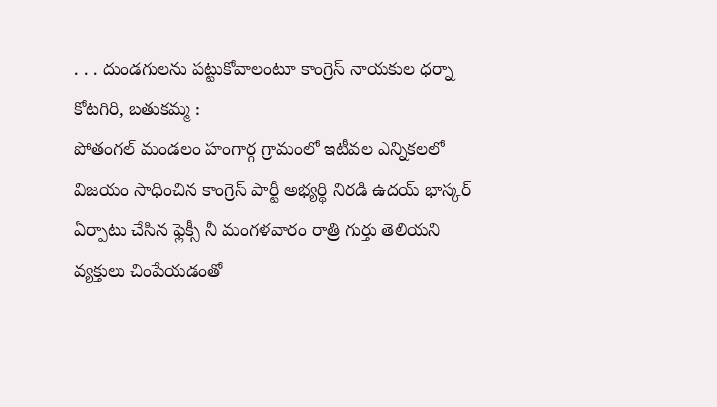. . . దుండగులను పట్టుకోవాలంటూ కాంగ్రెస్ నాయకుల ధర్నా
కోటగిరి, బతుకమ్మ :
పోతంగల్ మండలం హంగార్గ గ్రామంలో ఇటీవల ఎన్నికలలో విజయం సాధించిన కాంగ్రెస్ పార్టీ అభ్యర్థి నిరడి ఉదయ్ భాస్కర్ ఏర్పాటు చేసిన ఫ్లెక్సీ నీ మంగళవారం రాత్రి గుర్తు తెలియని వ్యక్తులు చింపేయడంతో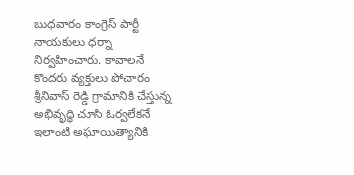బుధవారం కాంగ్రెస్ పార్టీ నాయకులు ధర్నా నిర్వహించారు. కావాలనే కొందరు వ్యక్తులు పోచారం శ్రీనివాస్ రెడ్డి గ్రామానికి చేస్తున్న అభివృద్ధి చూసి ఓర్వలేకనే ఇలాంటి అఘాయిత్యానికి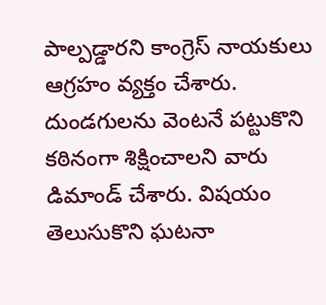పాల్పడ్డారని కాంగ్రెస్ నాయకులు ఆగ్రహం వ్యక్తం చేశారు. దుండగులను వెంటనే పట్టుకొని కఠినంగా శిక్షించాలని వారు డిమాండ్ చేశారు. విషయం తెలుసుకొని ఘటనా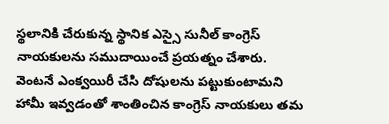స్థలానికి చేరుకున్న స్థానిక ఎస్సై సునీల్ కాంగ్రెస్ నాయకులను సముదాయించే ప్రయత్నం చేశారు. వెంటనే ఎంక్వయిరీ చేసి దోషులను పట్టుకుంటామని హామీ ఇవ్వడంతో శాంతించిన కాంగ్రెస్ నాయకులు తమ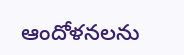ఆందోళనలను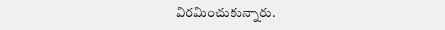విరమించుకున్నారు.